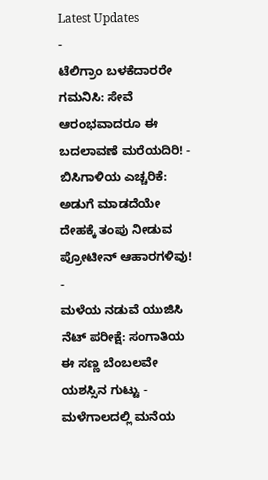Latest Updates
-
ಟೆಲಿಗ್ರಾಂ ಬಳಕೆದಾರರೇ ಗಮನಿಸಿ: ಸೇವೆ ಆರಂಭವಾದರೂ ಈ ಬದಲಾವಣೆ ಮರೆಯದಿರಿ! -
ಬಿಸಿಗಾಳಿಯ ಎಚ್ಚರಿಕೆ: ಅಡುಗೆ ಮಾಡದೆಯೇ ದೇಹಕ್ಕೆ ತಂಪು ನೀಡುವ ಪ್ರೋಟೀನ್ ಆಹಾರಗಳಿವು! -
ಮಳೆಯ ನಡುವೆ ಯುಜಿಸಿ ನೆಟ್ ಪರೀಕ್ಷೆ: ಸಂಗಾತಿಯ ಈ ಸಣ್ಣ ಬೆಂಬಲವೇ ಯಶಸ್ಸಿನ ಗುಟ್ಟು -
ಮಳೆಗಾಲದಲ್ಲಿ ಮನೆಯ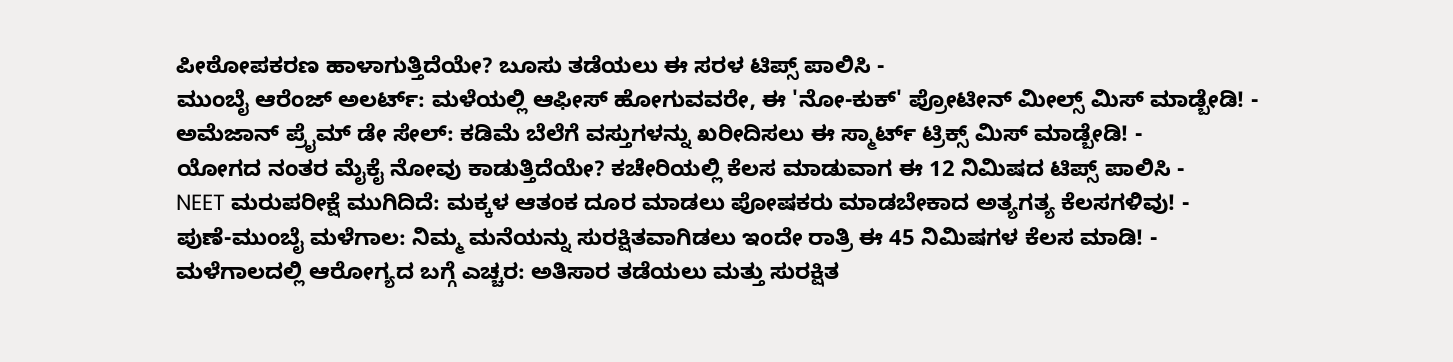ಪೀಠೋಪಕರಣ ಹಾಳಾಗುತ್ತಿದೆಯೇ? ಬೂಸು ತಡೆಯಲು ಈ ಸರಳ ಟಿಪ್ಸ್ ಪಾಲಿಸಿ -
ಮುಂಬೈ ಆರೆಂಜ್ ಅಲರ್ಟ್: ಮಳೆಯಲ್ಲಿ ಆಫೀಸ್ ಹೋಗುವವರೇ, ಈ 'ನೋ-ಕುಕ್' ಪ್ರೋಟೀನ್ ಮೀಲ್ಸ್ ಮಿಸ್ ಮಾಡ್ಬೇಡಿ! -
ಅಮೆಜಾನ್ ಪ್ರೈಮ್ ಡೇ ಸೇಲ್: ಕಡಿಮೆ ಬೆಲೆಗೆ ವಸ್ತುಗಳನ್ನು ಖರೀದಿಸಲು ಈ ಸ್ಮಾರ್ಟ್ ಟ್ರಿಕ್ಸ್ ಮಿಸ್ ಮಾಡ್ಬೇಡಿ! -
ಯೋಗದ ನಂತರ ಮೈಕೈ ನೋವು ಕಾಡುತ್ತಿದೆಯೇ? ಕಚೇರಿಯಲ್ಲಿ ಕೆಲಸ ಮಾಡುವಾಗ ಈ 12 ನಿಮಿಷದ ಟಿಪ್ಸ್ ಪಾಲಿಸಿ -
NEET ಮರುಪರೀಕ್ಷೆ ಮುಗಿದಿದೆ: ಮಕ್ಕಳ ಆತಂಕ ದೂರ ಮಾಡಲು ಪೋಷಕರು ಮಾಡಬೇಕಾದ ಅತ್ಯಗತ್ಯ ಕೆಲಸಗಳಿವು! -
ಪುಣೆ-ಮುಂಬೈ ಮಳೆಗಾಲ: ನಿಮ್ಮ ಮನೆಯನ್ನು ಸುರಕ್ಷಿತವಾಗಿಡಲು ಇಂದೇ ರಾತ್ರಿ ಈ 45 ನಿಮಿಷಗಳ ಕೆಲಸ ಮಾಡಿ! -
ಮಳೆಗಾಲದಲ್ಲಿ ಆರೋಗ್ಯದ ಬಗ್ಗೆ ಎಚ್ಚರ: ಅತಿಸಾರ ತಡೆಯಲು ಮತ್ತು ಸುರಕ್ಷಿತ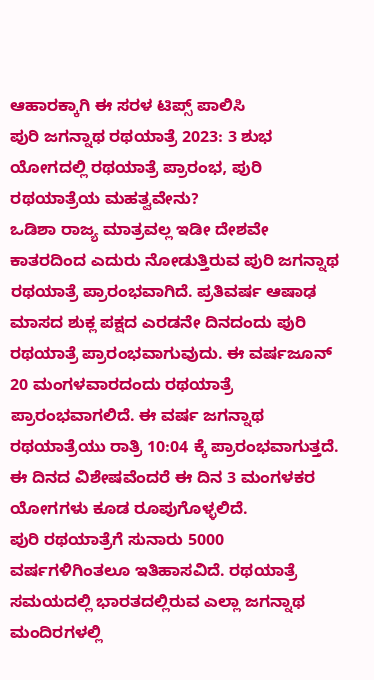ಆಹಾರಕ್ಕಾಗಿ ಈ ಸರಳ ಟಿಪ್ಸ್ ಪಾಲಿಸಿ
ಪುರಿ ಜಗನ್ನಾಥ ರಥಯಾತ್ರೆ 2023: 3 ಶುಭ ಯೋಗದಲ್ಲಿ ರಥಯಾತ್ರೆ ಪ್ರಾರಂಭ, ಪುರಿ ರಥಯಾತ್ರೆಯ ಮಹತ್ವವೇನು?
ಒಡಿಶಾ ರಾಜ್ಯ ಮಾತ್ರವಲ್ಲ ಇಡೀ ದೇಶವೇ ಕಾತರದಿಂದ ಎದುರು ನೋಡುತ್ತಿರುವ ಪುರಿ ಜಗನ್ನಾಥ ರಥಯಾತ್ರೆ ಪ್ರಾರಂಭವಾಗಿದೆ. ಪ್ರತಿವರ್ಷ ಆಷಾಢ ಮಾಸದ ಶುಕ್ಲ ಪಕ್ಷದ ಎರಡನೇ ದಿನದಂದು ಪುರಿ ರಥಯಾತ್ರೆ ಪ್ರಾರಂಭವಾಗುವುದು. ಈ ವರ್ಷಜೂನ್ 20 ಮಂಗಳವಾರದಂದು ರಥಯಾತ್ರೆ ಪ್ರಾರಂಭವಾಗಲಿದೆ. ಈ ವರ್ಷ ಜಗನ್ನಾಥ ರಥಯಾತ್ರೆಯು ರಾತ್ರಿ 10:04 ಕ್ಕೆ ಪ್ರಾರಂಭವಾಗುತ್ತದೆ. ಈ ದಿನದ ವಿಶೇಷವೆಂದರೆ ಈ ದಿನ 3 ಮಂಗಳಕರ ಯೋಗಗಳು ಕೂಡ ರೂಪುಗೊಳ್ಳಲಿದೆ.
ಪುರಿ ರಥಯಾತ್ರೆಗೆ ಸುನಾರು 5000 ವರ್ಷಗಳಿಗಿಂತಲೂ ಇತಿಹಾಸವಿದೆ. ರಥಯಾತ್ರೆ ಸಮಯದಲ್ಲಿ ಭಾರತದಲ್ಲಿರುವ ಎಲ್ಲಾ ಜಗನ್ನಾಥ ಮಂದಿರಗಳಲ್ಲಿ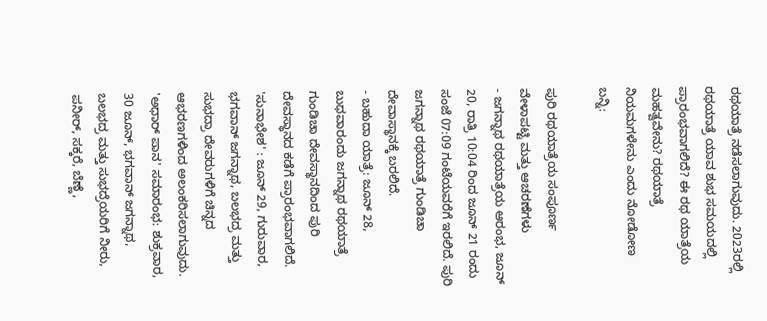ರಥಯಾತ್ರೆ ನಡೆಸಲಾಗುವುದು. 2023ರಲ್ಲಿ ರಥಯಾತ್ರೆ ಯಾವ ಶುಭ ಸಮಯದಲ್ಲಿ ಪ್ರಾರಂಭವಾಗಲಿದೆ? ಈ ರಥ ಯಾತ್ರೆಯ ಮಹತ್ವವೇನು? ರಥಯಾತ್ರೆ ನಿಯಮಗಳೇನು ಎಂದು ನೋಡೋಣ ಬನ್ನಿ:

ಪುರಿ ರಥಯಾತ್ರೆಯ ಸಂಪೂರ್ಣ ವೇಳಾಪಟ್ಟಿ ಮತ್ತು ಆಚರಣೆಗಳು
- ಜಗನ್ನಾಥ ರಥಯಾತ್ರೆಯ ಆರಂಭ, ಜೂನ್ 20, ರಾತ್ರಿ 10:04 ರಿಂದ ಜೂನ್ 21 ರಂದು ಸಂಜೆ 07:09 ಗಂಟೆಯವರೆಗೆ ಇರಲಿದೆ. ಪುರಿ ಜಗನ್ನಾಥ ರಥಯಾತ್ರೆ ಗುಂಡಿಚಾ ದೇವಾಸ್ಥಾನಕ್ಕೆ ಬರಲಿದೆ.
- ಬಹುದಾ ಯಾತ್ರೆ: ಜೂನ್ 28, ಬುಧವಾರಂದು ಜಗನ್ನಾಥ ರಥಯಾತ್ರೆ ಗುಂಡಿಚಾ ದೇವಸ್ಥಾನದಿಂದ ಪುರಿ ದೇವಸ್ಥಾನದ ಕಡೆಗೆ ಪ್ರಾರಂಭವಾಗಲಿದೆ.
'ಸುನಾಭೇಶ' : ಜೂನ್ 29, ಗುರುವಾರ, ಭಗವಾನ್ ಜಗನ್ನಾಥ, ಬಲಭದ್ರ ಮತ್ತು ಸುಭದ್ರಾ ದೇವರುಗಳಿಗೆ ಚಿನ್ನದ ಆಭರಣಗಳಿಂದ ಅಲಂಕರಿಸಲಾಗುವುದು.
'ಅಧಾರ್ ಪಾನ' ಸಮಾರಂಭ: ಶುಕ್ರವಾರ, 30 ಜೂನ್, ಭಗವಾನ್ ಜಗನ್ನಾಥ, ಬಲಭದ್ರ ಮತ್ತು ಸುಭದ್ರೆಯರಿಗೆ ನೀರು, ಪನೀರ್, ಸಕ್ಕರೆ, ಬೆಣ್ಣೆ,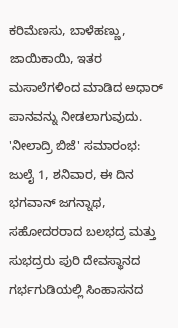ಕರಿಮೆಣಸು, ಬಾಳೆಹಣ್ಣು, ಜಾಯಿಕಾಯಿ, ಇತರ ಮಸಾಲೆಗಳಿಂದ ಮಾಡಿದ ಅಧಾರ್ ಪಾನವನ್ನು ನೀಡಲಾಗುವುದು.
'ನೀಲಾದ್ರಿ ಬಿಜೆ' ಸಮಾರಂಭ: ಜುಲೈ 1, ಶನಿವಾರ, ಈ ದಿನ ಭಗವಾನ್ ಜಗನ್ನಾಥ, ಸಹೋದರರಾದ ಬಲಭದ್ರ ಮತ್ತು ಸುಭದ್ರರು ಪುರಿ ದೇವಸ್ಥಾನದ ಗರ್ಭಗುಡಿಯಲ್ಲಿ ಸಿಂಹಾಸನದ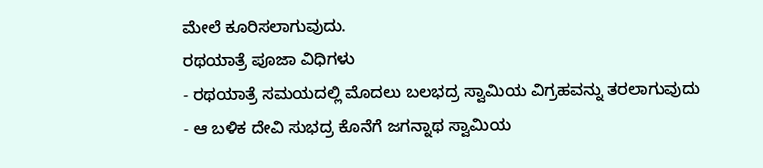ಮೇಲೆ ಕೂರಿಸಲಾಗುವುದು.
ರಥಯಾತ್ರೆ ಪೂಜಾ ವಿಧಿಗಳು
- ರಥಯಾತ್ರೆ ಸಮಯದಲ್ಲಿ ಮೊದಲು ಬಲಭದ್ರ ಸ್ವಾಮಿಯ ವಿಗ್ರಹವನ್ನು ತರಲಾಗುವುದು
- ಆ ಬಳಿಕ ದೇವಿ ಸುಭದ್ರ ಕೊನೆಗೆ ಜಗನ್ನಾಥ ಸ್ವಾಮಿಯ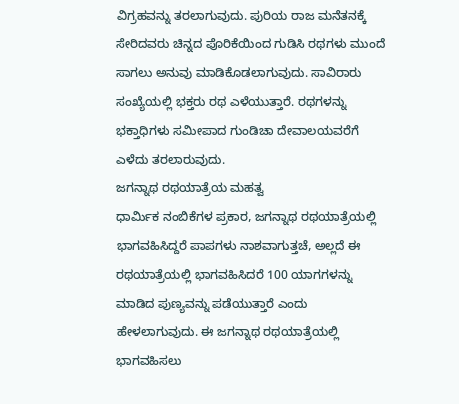ವಿಗ್ರಹವನ್ನು ತರಲಾಗುವುದು. ಪುರಿಯ ರಾಜ ಮನೆತನಕ್ಕೆ ಸೇರಿದವರು ಚಿನ್ನದ ಪೊರಿಕೆಯಿಂದ ಗುಡಿಸಿ ರಥಗಳು ಮುಂದೆ ಸಾಗಲು ಅನುವು ಮಾಡಿಕೊಡಲಾಗುವುದು. ಸಾವಿರಾರು ಸಂಖ್ಯೆಯಲ್ಲಿ ಭಕ್ತರು ರಥ ಎಳೆಯುತ್ತಾರೆ. ರಥಗಳನ್ನು ಭಕ್ತಾಧಿಗಳು ಸಮೀಪಾದ ಗುಂಡಿಚಾ ದೇವಾಲಯವರೆಗೆ ಎಳೆದು ತರಲಾರುವುದು.
ಜಗನ್ನಾಥ ರಥಯಾತ್ರೆಯ ಮಹತ್ವ
ಧಾರ್ಮಿಕ ನಂಬಿಕೆಗಳ ಪ್ರಕಾರ, ಜಗನ್ನಾಥ ರಥಯಾತ್ರೆಯಲ್ಲಿ ಭಾಗವಹಿಸಿದ್ದರೆ ಪಾಪಗಳು ನಾಶವಾಗುತ್ತಚೆ, ಅಲ್ಲದೆ ಈ ರಥಯಾತ್ರೆಯಲ್ಲಿ ಭಾಗವಹಿಸಿದರೆ 100 ಯಾಗಗಳನ್ನು ಮಾಡಿದ ಪುಣ್ಯವನ್ನು ಪಡೆಯುತ್ತಾರೆ ಎಂದು ಹೇಳಲಾಗುವುದು. ಈ ಜಗನ್ನಾಥ ರಥಯಾತ್ರೆಯಲ್ಲಿ ಭಾಗವಹಿಸಲು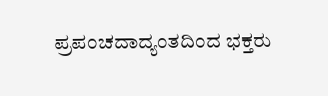ಪ್ರಪಂಚದಾದ್ಯಂತದಿಂದ ಭಕ್ತರು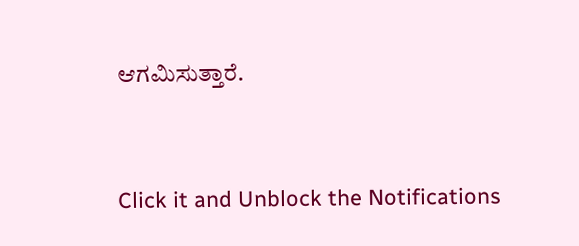ಆಗಮಿಸುತ್ತಾರೆ.



Click it and Unblock the Notifications